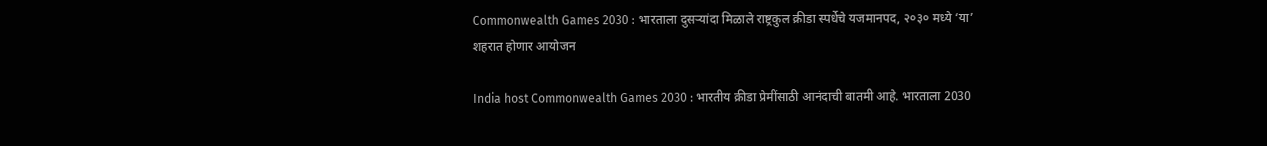Commonwealth Games 2030 : भारताला दुसऱ्यांदा मिळाले राष्ट्रकुल क्रीडा स्पर्धेचे यजमानपद, २०३० मध्ये ‘या’ शहरात होणार आयोजन

India host Commonwealth Games 2030 : भारतीय क्रीडा प्रेमींसाठी आनंदाची बातमी आहे. भारताला 2030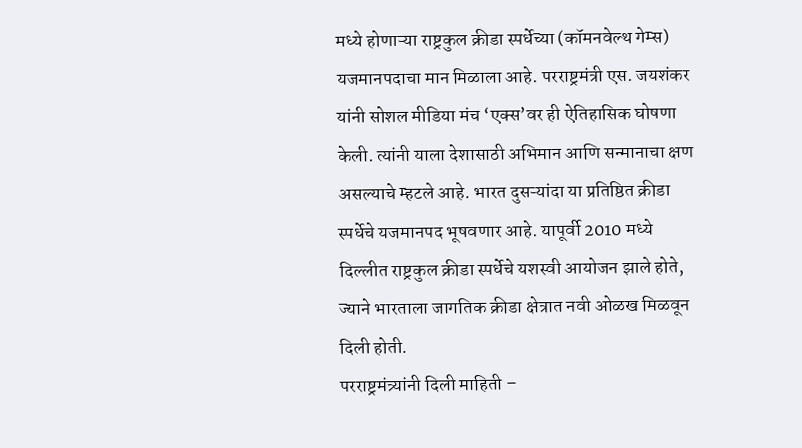मध्ये होणाऱ्या राष्ट्रकुल क्रीडा स्पर्धेच्या (कॉमनवेल्थ गेम्स) यजमानपदाचा मान मिळाला आहे. परराष्ट्रमंत्री एस. जयशंकर यांनी सोशल मीडिया मंच ‘एक्स’वर ही ऐतिहासिक घोषणा केली. त्यांनी याला देशासाठी अभिमान आणि सन्मानाचा क्षण असल्याचे म्हटले आहे. भारत दुसऱ्यांदा या प्रतिष्ठित क्रीडा स्पर्धेचे यजमानपद भूषवणार आहे. यापूर्वी 2010 मध्ये दिल्लीत राष्ट्रकुल क्रीडा स्पर्धेचे यशस्वी आयोजन झाले होते, ज्याने भारताला जागतिक क्रीडा क्षेत्रात नवी ओळख मिळवून दिली होती.
परराष्ट्रमंत्र्यांनी दिली माहिती –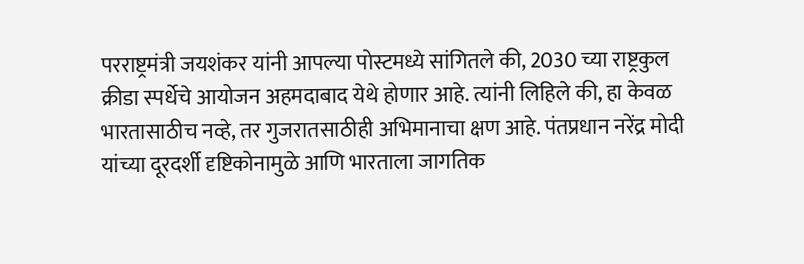परराष्ट्रमंत्री जयशंकर यांनी आपल्या पोस्टमध्ये सांगितले की, 2030 च्या राष्ट्रकुल क्रीडा स्पर्धेचे आयोजन अहमदाबाद येथे होणार आहे. त्यांनी लिहिले की, हा केवळ भारतासाठीच नव्हे, तर गुजरातसाठीही अभिमानाचा क्षण आहे. पंतप्रधान नरेंद्र मोदी यांच्या दूरदर्शी दृष्टिकोनामुळे आणि भारताला जागतिक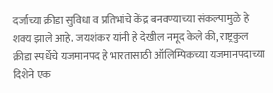दर्जाच्या क्रीडा सुविधा व प्रतिभांचे केंद्र बनवण्याच्या संकल्पामुळे हे शक्य झाले आहे. जयशंकर यांनी हे देखील नमूद केले की, राष्ट्रकुल क्रीडा स्पर्धेचे यजमानपद हे भारतासाठी ऑलिम्पिकच्या यजमानपदाच्या दिशेने एक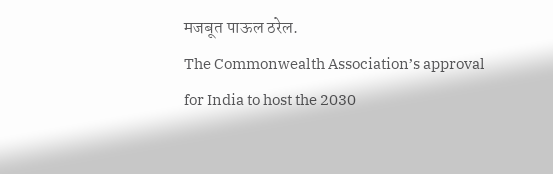मजबूत पाऊल ठरेल.
The Commonwealth Association’s approval for India to host the 2030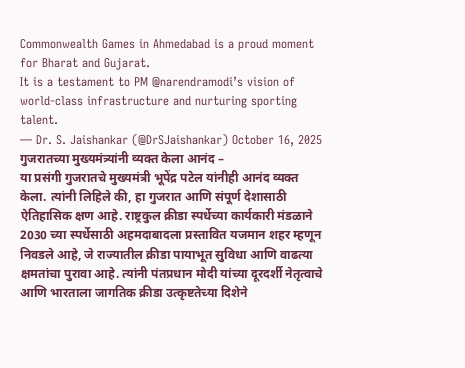Commonwealth Games in Ahmedabad is a proud moment for Bharat and Gujarat.
It is a testament to PM @narendramodi’s vision of world-class infrastructure and nurturing sporting talent.
— Dr. S. Jaishankar (@DrSJaishankar) October 16, 2025
गुजरातच्या मुख्यमंत्र्यांनी व्यक्त केला आनंद –
या प्रसंगी गुजरातचे मुख्यमंत्री भूपेंद्र पटेल यांनीही आनंद व्यक्त केला. त्यांनी लिहिले की, हा गुजरात आणि संपूर्ण देशासाठी ऐतिहासिक क्षण आहे. राष्ट्रकुल क्रीडा स्पर्धेच्या कार्यकारी मंडळाने 2030 च्या स्पर्धेसाठी अहमदाबादला प्रस्तावित यजमान शहर म्हणून निवडले आहे, जे राज्यातील क्रीडा पायाभूत सुविधा आणि वाढत्या क्षमतांचा पुरावा आहे. त्यांनी पंतप्रधान मोदी यांच्या दूरदर्शी नेतृत्वाचे आणि भारताला जागतिक क्रीडा उत्कृष्टतेच्या दिशेने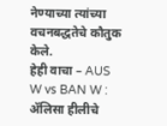नेण्याच्या त्यांच्या वचनबद्धतेचे कौतुक केले.
हेही वाचा – AUS W vs BAN W : ॲलिसा हीलीचे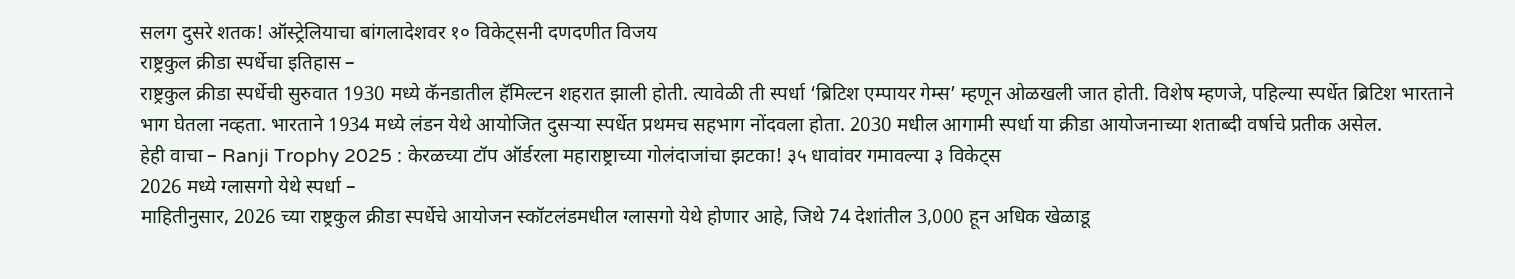सलग दुसरे शतक! ऑस्ट्रेलियाचा बांगलादेशवर १० विकेट्सनी दणदणीत विजय
राष्ट्रकुल क्रीडा स्पर्धेचा इतिहास –
राष्ट्रकुल क्रीडा स्पर्धेची सुरुवात 1930 मध्ये कॅनडातील हॅमिल्टन शहरात झाली होती. त्यावेळी ती स्पर्धा ‘ब्रिटिश एम्पायर गेम्स’ म्हणून ओळखली जात होती. विशेष म्हणजे, पहिल्या स्पर्धेत ब्रिटिश भारताने भाग घेतला नव्हता. भारताने 1934 मध्ये लंडन येथे आयोजित दुसऱ्या स्पर्धेत प्रथमच सहभाग नोंदवला होता. 2030 मधील आगामी स्पर्धा या क्रीडा आयोजनाच्या शताब्दी वर्षाचे प्रतीक असेल.
हेही वाचा – Ranji Trophy 2025 : केरळच्या टॉप ऑर्डरला महाराष्ट्राच्या गोलंदाजांचा झटका! ३५ धावांवर गमावल्या ३ विकेट्स
2026 मध्ये ग्लासगो येथे स्पर्धा –
माहितीनुसार, 2026 च्या राष्ट्रकुल क्रीडा स्पर्धेचे आयोजन स्कॉटलंडमधील ग्लासगो येथे होणार आहे, जिथे 74 देशांतील 3,000 हून अधिक खेळाडू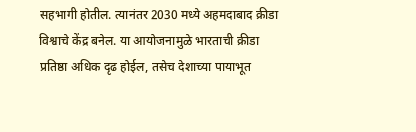सहभागी होतील. त्यानंतर 2030 मध्ये अहमदाबाद क्रीडा विश्वाचे केंद्र बनेल. या आयोजनामुळे भारताची क्रीडा प्रतिष्ठा अधिक दृढ होईल, तसेच देशाच्या पायाभूत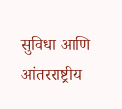सुविधा आणि आंतरराष्ट्रीय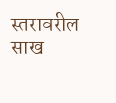स्तरावरील साख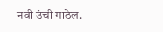नवी उंची गाठेल.